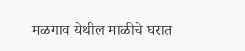मळगाव येथील माळीचे घरात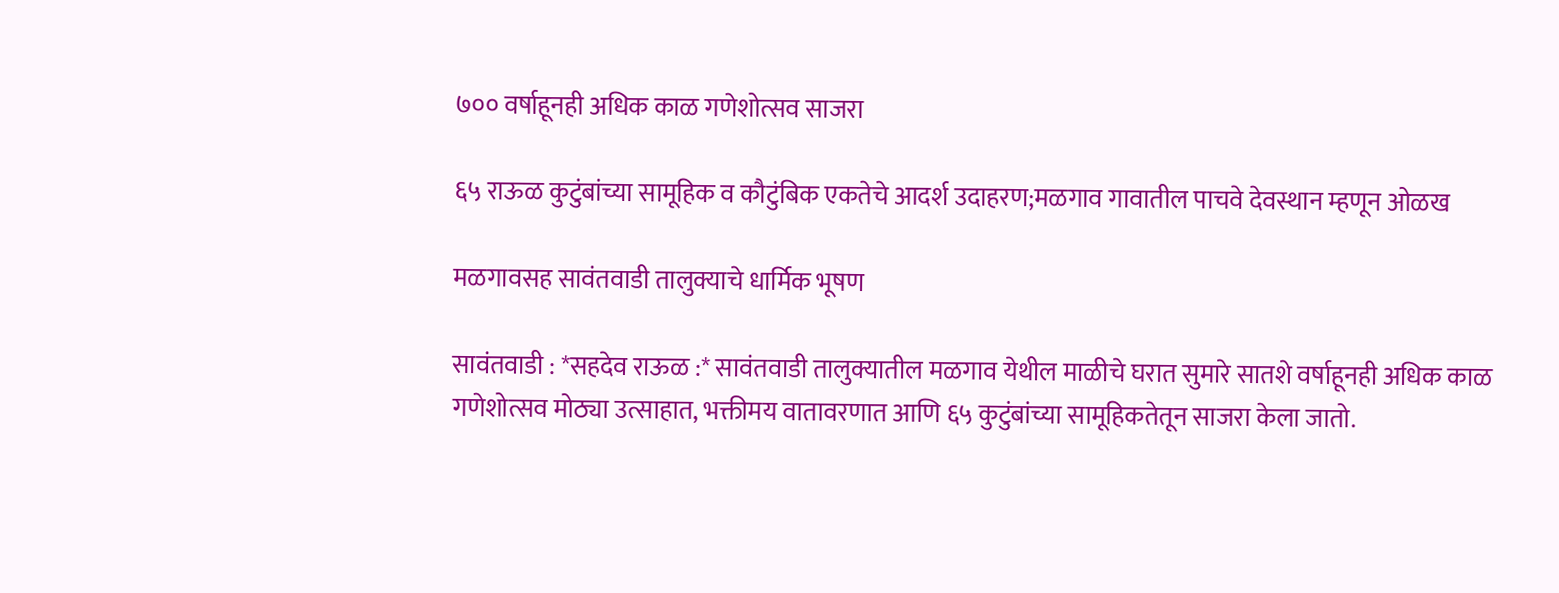७०० वर्षाहूनही अधिक काळ गणेशोत्सव साजरा

६५ राऊळ कुटुंबांच्या सामूहिक व कौटुंबिक एकतेचे आदर्श उदाहरण;मळगाव गावातील पाचवे देवस्थान म्हणून ओळख

मळगावसह सावंतवाडी तालुक्याचे धार्मिक भूषण

सावंतवाडी : *सहदेव राऊळ :* सावंतवाडी तालुक्यातील मळगाव येथील माळीचे घरात सुमारे सातशे वर्षाहूनही अधिक काळ गणेशोत्सव मोठ्या उत्साहात, भक्तीमय वातावरणात आणि ६५ कुटुंबांच्या सामूहिकतेतून साजरा केला जातो.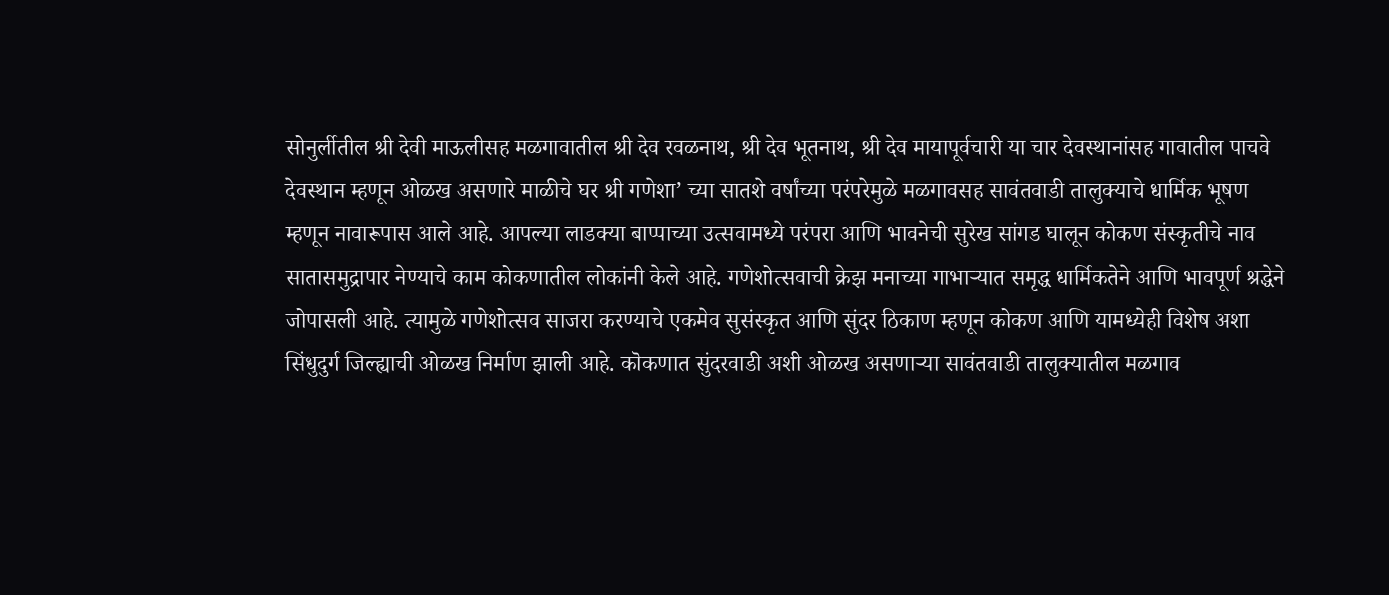सोनुर्लीतील श्री देवी माऊलीसह मळगावातील श्री देव रवळनाथ, श्री देव भूतनाथ, श्री देव मायापूर्वचारी या चार देवस्थानांसह गावातील पाचवे देवस्थान म्हणून ओळख असणारे माळीचे घर श्री गणेशा’ च्या सातशे वर्षांच्या परंपरेमुळे मळगावसह सावंतवाडी तालुक्याचे धार्मिक भूषण म्हणून नावारूपास आले आहे. आपल्या लाडक्या बाप्पाच्या उत्सवामध्ये परंपरा आणि भावनेची सुरेख सांगड घालून कोकण संस्कृतीचे नाव सातासमुद्रापार नेण्याचे काम कोकणातील लोकांनी केले आहे. गणेशोत्सवाची क्रेझ मनाच्या गाभाऱ्यात समृद्ध धार्मिकतेने आणि भावपूर्ण श्रद्धेने जोपासली आहे. त्यामुळे गणेशोत्सव साजरा करण्याचे एकमेव सुसंस्कृत आणि सुंदर ठिकाण म्हणून कोकण आणि यामध्येही विशेष अशा सिंधुदुर्ग जिल्ह्याची ओळख निर्माण झाली आहे. कॊकणात सुंदरवाडी अशी ओळख असणाऱ्या सावंतवाडी तालुक्यातील मळगाव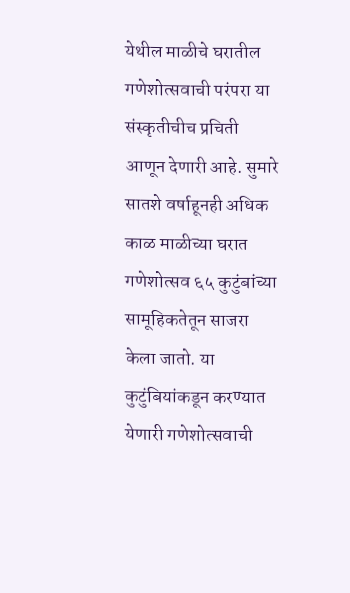येथील माळीचे घरातील गणेशोत्सवाची परंपरा या संस्कृतीचीच प्रचिती आणून देणारी आहे. सुमारे सातशे वर्षाहूनही अधिक काळ माळीच्या घरात गणेशोत्सव ६५ कुटुंबांच्या सामूहिकतेतून साजरा केला जातो. या कुटुंबियांकडून करण्यात येणारी गणेशोत्सवाची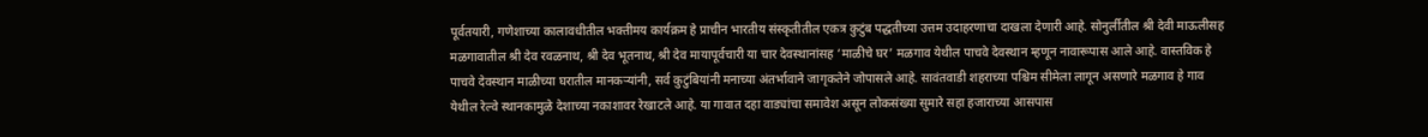पूर्वतयारी, गणेशाच्या कालावधीतील भक्तीमय कार्यक्रम हे प्राचीन भारतीय संस्कृतीतील एकत्र कुटुंब पद्धतीच्या उत्तम उदाहरणाचा दाखला देणारी आहे. सोनुर्लीतील श्री देवी माऊलीसह मळगावातील श्री देव रवळनाथ, श्री देव भूतनाथ, श्री देव मायापूर्वचारी या चार देवस्थानांसह ‘माळीचे घर’ मळगाव येथील पाचवे देवस्थान म्हणून नावारूपास आले आहे. वास्तविक हे पाचवे देवस्थान माळीच्या घरातील मानकऱ्यांनी, सर्व कुटुंबियांनी मनाच्या अंतर्भावाने जागृकतेने जोपासले आहे. सावंतवाडी शहराच्या पश्चिम सीमेला लागून असणारे मळगाव हे गाव येथील रेल्वे स्थानकामुळे देशाच्या नकाशावर रेखाटले आहे. या गावात दहा वाड्यांचा समावेश असून लोकसंख्या सुमारे सहा हजाराच्या आसपास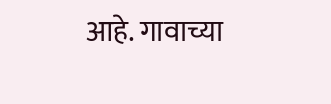आहे. गावाच्या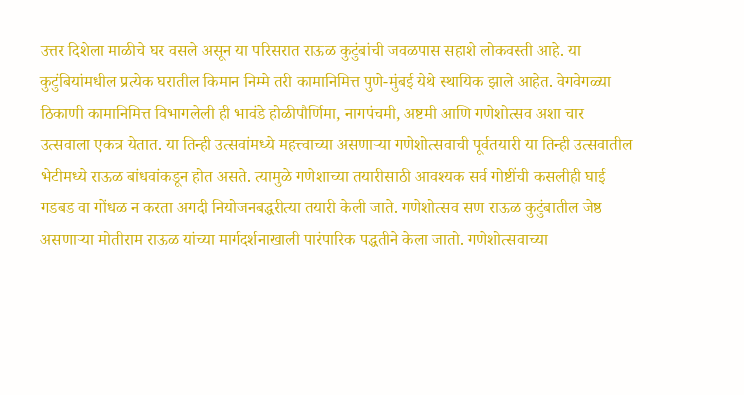उत्तर दिशेला माळीचे घर वसले असून या परिसरात राऊळ कुटुंबांची जवळपास सहाशे लोकवस्ती आहे. या कुटुंबियांमधील प्रत्येक घरातील किमान निम्मे तरी कामानिमित्त पुणे-मुंबई येथे स्थायिक झाले आहेत. वेगवेगळ्या ठिकाणी कामानिमित्त विभागलेली ही भावंडे होळीपौर्णिमा, नागपंचमी, अष्टमी आणि गणेशोत्सव अशा चार उत्सवाला एकत्र येतात. या तिन्ही उत्सवांमध्ये महत्त्वाच्या असणाऱ्या गणेशोत्सवाची पूर्वतयारी या तिन्ही उत्सवातील भेटीमध्ये राऊळ बांधवांकडून होत असते. त्यामुळे गणेशाच्या तयारीसाठी आवश्यक सर्व गोष्टींची कसलीही घाई गडबड वा गोंधळ न करता अगदी नियोजनबद्धरीत्या तयारी केली जाते. गणेशोत्सव सण राऊळ कुटुंबातील जेष्ठ असणाऱ्या मोतीराम राऊळ यांच्या मार्गदर्शनाखाली पारंपारिक पद्धतीने केला जातो. गणेशोत्सवाच्या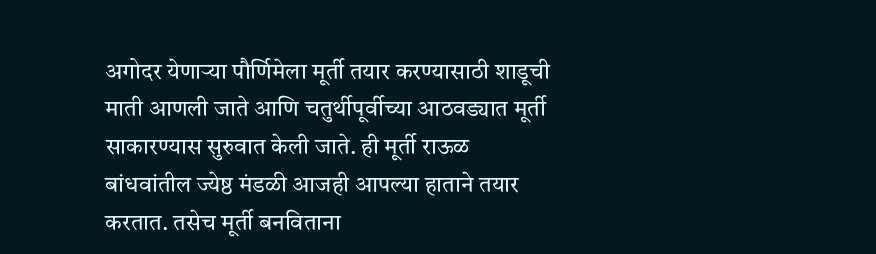अगोदर येणार्‍या पौर्णिमेला मूर्ती तयार करण्यासाठी शाडूची माती आणली जाते आणि चतुर्थीपूर्वीच्या आठवड्यात मूर्ती साकारण्यास सुरुवात केली जाते. ही मूर्ती राऊळ बांधवांतील ज्येष्ठ मंडळी आजही आपल्या हाताने तयार करतात. तसेच मूर्ती बनविताना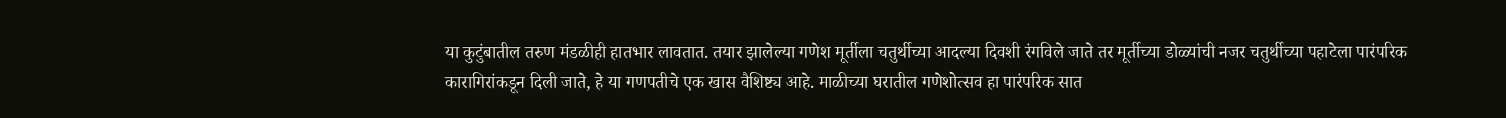या कुटुंबातील तरुण मंडळीही हातभार लावतात. तयार झालेल्या गणेश मूर्तीला चतुर्थीच्या आदल्या दिवशी रंगविले जाते तर मूर्तीच्या डोळ्यांची नजर चतुर्थीच्या पहाटेला पारंपरिक कारागिरांकडून दिली जाते, हे या गणपतीचे एक खास वैशिष्ट्य आहे. माळीच्या घरातील गणेशोत्सव हा पारंपरिक सात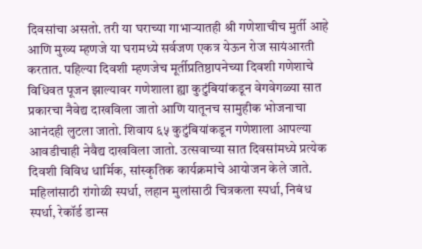दिवसांचा असतो. तरी या घराच्या गाभार्‍यातही श्री गणेशाचीच मुर्ती आहे आणि मुख्य म्हणजे या घरामध्ये सर्वजण एकत्र येऊन रोज सायंआरती करतात. पहिल्या दिवशी म्हणजेच मूर्तीप्रतिष्ठापनेच्या दिवशी गणेशाचे विधिवत पूजन झाल्यावर गणेशाला ह्या कुटुंबियांकडून वेगवेगळ्या सात प्रकारचा नैवेद्य दाखविला जातो आणि यातूनच सामुहीक भोजनाचा आनंदही लुटला जातो. शिवाय ६५ कुटुंबियांकडून गणेशाला आपल्या आवडीचाही नेवैद्य दाखविला जातो. उत्सवाच्या सात दिवसांमध्ये प्रत्येक दिवशी विविध धार्मिक, सांस्कृतिक कार्यक्रमांचे आयोजन केले जाते. महिलांसाठी रांगोळी स्पर्धा, लहान मुलांसाठी चित्रकला स्पर्धा, निबंध स्पर्धा, रेकॉर्ड डान्स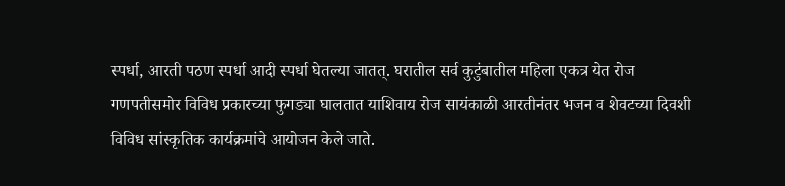स्पर्धा, आरती पठण स्पर्धा आदी स्पर्धा घेतल्या जातत्. घरातील सर्व कुटुंबातील महिला एकत्र येत रोज गणपतीसमोर विविध प्रकारच्या फुगड्या घालतात याशिवाय रोज सायंकाळी आरतीनंतर भजन व शेवटच्या दिवशी विविध सांस्कृतिक कार्यक्रमांचे आयोजन केले जाते.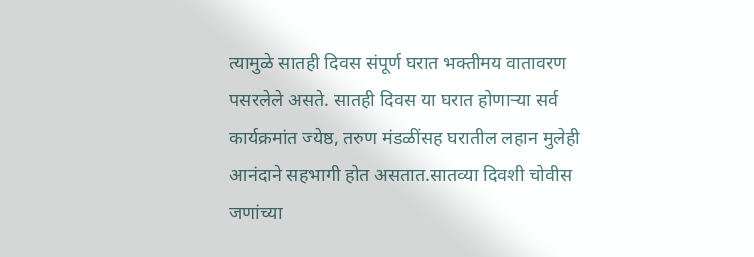त्यामुळे सातही दिवस संपूर्ण घरात भक्तीमय वातावरण पसरलेले असते. सातही दिवस या घरात होणाऱ्या सर्व कार्यक्रमांत ज्येष्ठ, तरुण मंडळींसह घरातील लहान मुलेही आनंदाने सहभागी होत असतात.सातव्या दिवशी चोवीस जणांच्या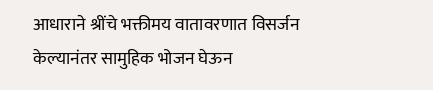आधाराने श्रींचे भक्तीमय वातावरणात विसर्जन केल्यानंतर सामुहिक भोजन घेऊन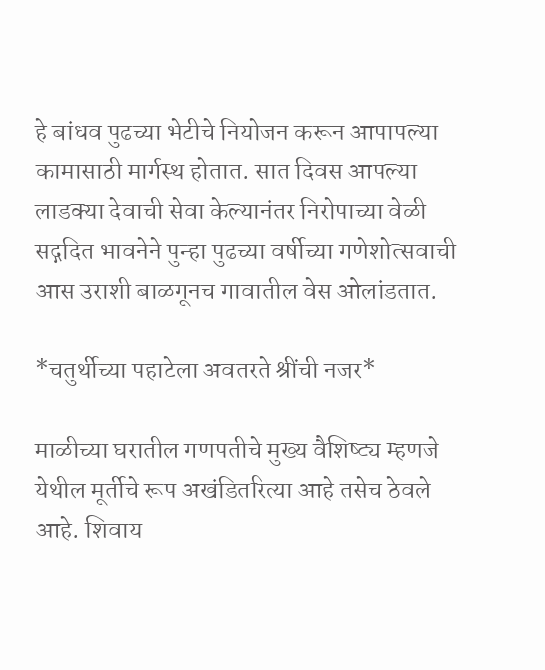हे बांधव पुढच्या भेटीचे नियोजन करून आपापल्या कामासाठी मार्गस्थ होतात. सात दिवस आपल्या लाडक्या देवाची सेवा केल्यानंतर निरोपाच्या वेळी सद्गदित भावनेने पुन्हा पुढच्या वर्षीच्या गणेशोत्सवाची आस उराशी बाळगूनच गावातील वेस ओलांडतात.

*चतुर्थीच्या पहाटेला अवतरते श्रींची नजर*

माळीच्या घरातील गणपतीचे मुख्य वैशिष्ट्य म्हणजे येथील मूर्तीचे रूप अखंडितरित्या आहे तसेच ठेवले आहे. शिवाय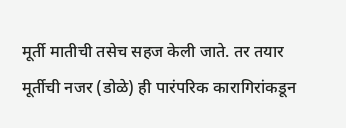मूर्ती मातीची तसेच सहज केली जाते. तर तयार मूर्तीची नजर (डोळे) ही पारंपरिक कारागिरांकडून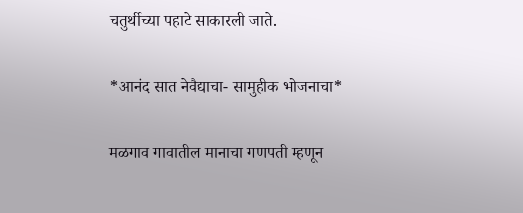चतुर्थीच्या पहाटे साकारली जाते.

*आनंद सात नेवैद्याचा- सामुहीक भोजनाचा*

मळगाव गावातील मानाचा गणपती म्हणून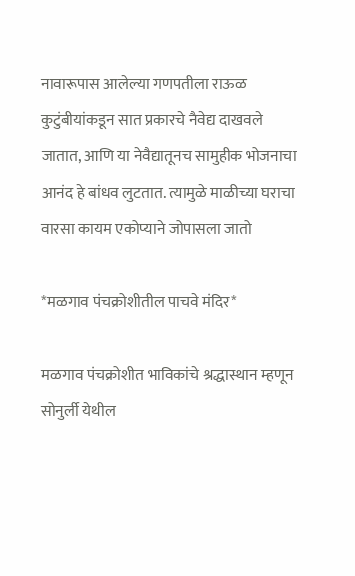नावारूपास आलेल्या गणपतीला राऊळ कुटुंबीयांकडून सात प्रकारचे नैवेद्य दाखवले जातात, आणि या नेवैद्यातूनच सामुहीक भोजनाचा आनंद हे बांधव लुटतात. त्यामुळे माळीच्या घराचा वारसा कायम एकोप्याने जोपासला जातो

*मळगाव पंचक्रोशीतील पाचवे मंदिर*

मळगाव पंचक्रोशीत भाविकांचे श्रद्धास्थान म्हणून सोनुर्ली येथील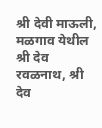श्री देवी माऊली, मळगाव येथील श्री देव रवळनाथ, श्री देव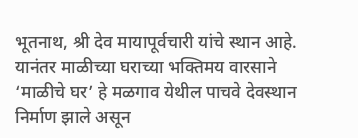भूतनाथ, श्री देव मायापूर्वचारी यांचे स्थान आहे. यानंतर माळीच्या घराच्या भक्तिमय वारसाने ‘माळीचे घर’ हे मळगाव येथील पाचवे देवस्थान निर्माण झाले असून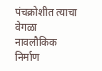पंचक्रोशीत त्याचा वेगळा नावलौकिक निर्माण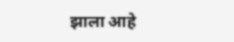झाला आहे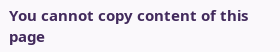You cannot copy content of this page